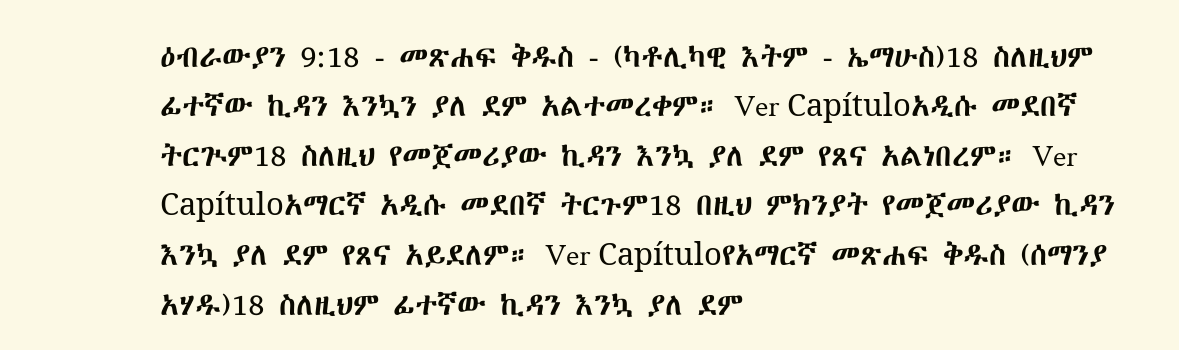ዕብራውያን 9:18 - መጽሐፍ ቅዱስ - (ካቶሊካዊ እትም - ኤማሁስ)18 ስለዚህም ፊተኛው ኪዳን እንኳን ያለ ደም አልተመረቀም። Ver Capítuloአዲሱ መደበኛ ትርጒም18 ስለዚህ የመጀመሪያው ኪዳን እንኳ ያለ ደም የጸና አልነበረም። Ver Capítuloአማርኛ አዲሱ መደበኛ ትርጉም18 በዚህ ምክንያት የመጀመሪያው ኪዳን እንኳ ያለ ደም የጸና አይደለም። Ver Capítuloየአማርኛ መጽሐፍ ቅዱስ (ሰማንያ አሃዱ)18 ስለዚህም ፊተኛው ኪዳን እንኳ ያለ ደም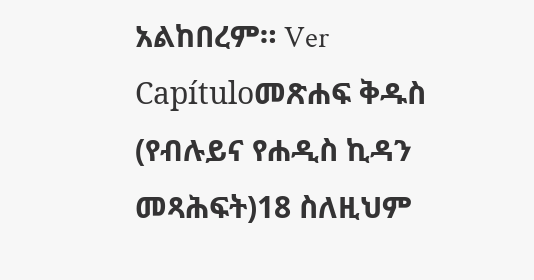አልከበረም። Ver Capítuloመጽሐፍ ቅዱስ (የብሉይና የሐዲስ ኪዳን መጻሕፍት)18 ስለዚህም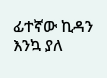ፊተኛው ኪዳን እንኳ ያለ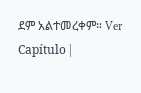ደም አልተመረቀም። Ver Capítulo |